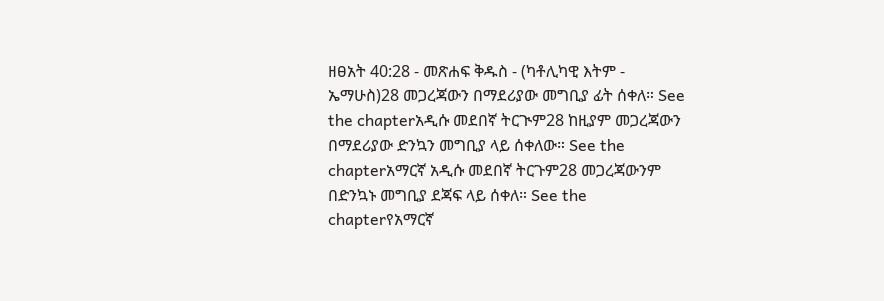ዘፀአት 40:28 - መጽሐፍ ቅዱስ - (ካቶሊካዊ እትም - ኤማሁስ)28 መጋረጃውን በማደሪያው መግቢያ ፊት ሰቀለ። See the chapterአዲሱ መደበኛ ትርጒም28 ከዚያም መጋረጃውን በማደሪያው ድንኳን መግቢያ ላይ ሰቀለው። See the chapterአማርኛ አዲሱ መደበኛ ትርጉም28 መጋረጃውንም በድንኳኑ መግቢያ ደጃፍ ላይ ሰቀለ። See the chapterየአማርኛ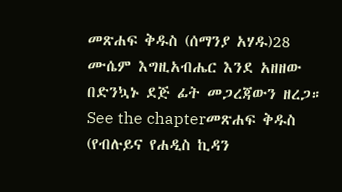መጽሐፍ ቅዱስ (ሰማንያ አሃዱ)28 ሙሴም እግዚአብሔር እንደ አዘዘው በድንኳኑ ደጅ ፊት መጋረጃውን ዘረጋ። See the chapterመጽሐፍ ቅዱስ (የብሉይና የሐዲስ ኪዳን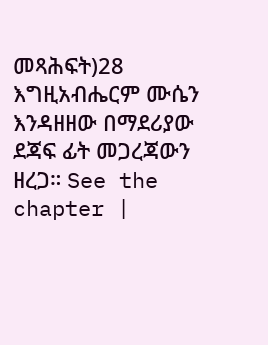መጻሕፍት)28 እግዚአብሔርም ሙሴን እንዳዘዘው በማደሪያው ደጃፍ ፊት መጋረጃውን ዘረጋ። See the chapter |